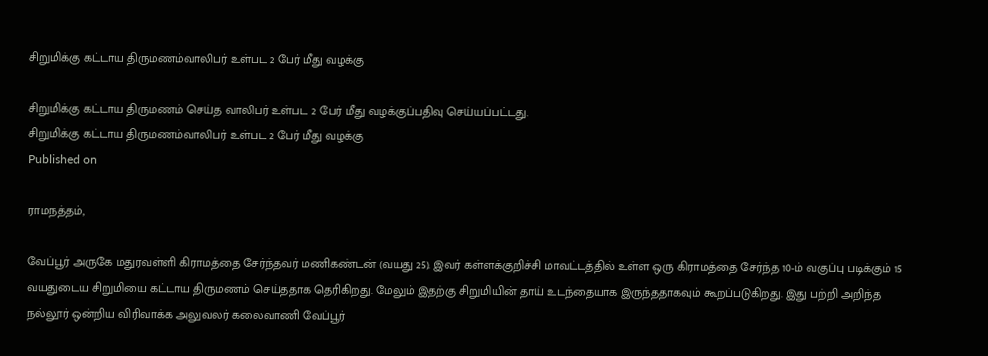சிறுமிக்கு கட்டாய திருமணம்வாலிபர் உள்பட 2 பேர் மீது வழக்கு

சிறுமிக்கு கட்டாய திருமணம் செய்த வாலிபர் உள்பட 2 பேர் மீது வழக்குப்பதிவு செய்யப்பட்டது.
சிறுமிக்கு கட்டாய திருமணம்வாலிபர் உள்பட 2 பேர் மீது வழக்கு
Published on

ராமநத்தம்,

வேப்பூர் அருகே மதுரவள்ளி கிராமத்தை சேர்ந்தவர் மணிகண்டன் (வயது 25). இவர் கள்ளக்குறிச்சி மாவட்டத்தில் உள்ள ஒரு கிராமத்தை சேர்ந்த 10-ம் வகுப்பு படிக்கும் 15 வயதுடைய சிறுமியை கட்டாய திருமணம் செய்ததாக தெரிகிறது. மேலும் இதற்கு சிறுமியின் தாய் உடந்தையாக இருந்ததாகவும் கூறப்படுகிறது. இது பற்றி அறிந்த நல்லூர் ஒன்றிய விரிவாக்க அலுவலர் கலைவாணி வேப்பூர்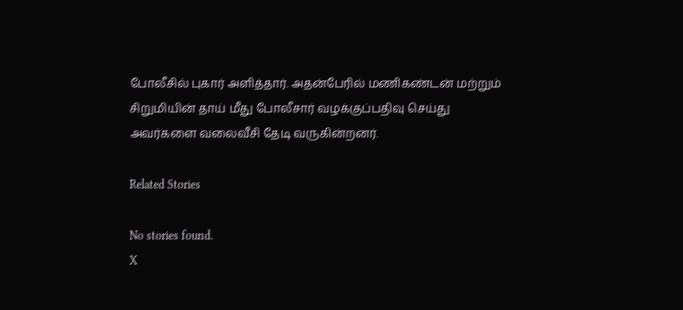போலீசில் புகார் அளித்தார். அதன்பேரில் மணிகண்டன் மற்றும் சிறுமியின் தாய் மீது போலீசார் வழக்குப்பதிவு செய்து அவர்களை வலைவீசி தேடி வருகின்றனர்.

Related Stories

No stories found.
X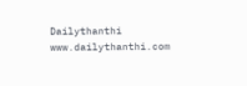Dailythanthi
www.dailythanthi.com